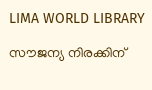LIMA WORLD LIBRARY

സൗജന്യ നിരക്കിന്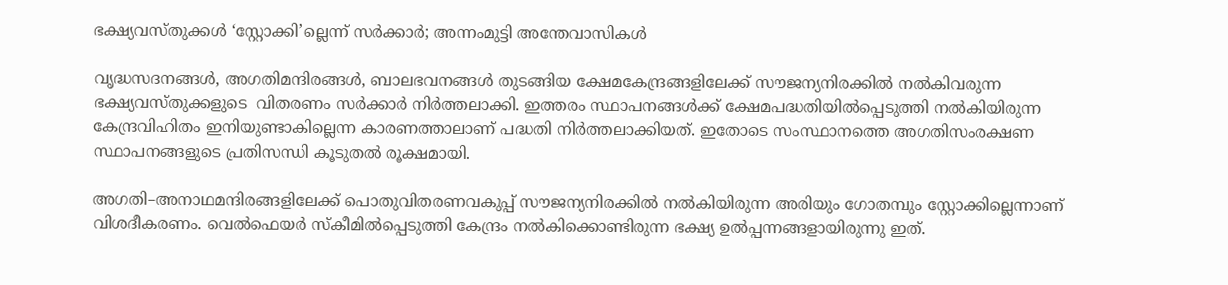ഭക്ഷ്യവസ്തുക്കൾ ‘സ്റ്റോക്കി’ല്ലെന്ന് സർക്കാർ; അന്നംമുട്ടി അന്തേവാസികള്‍

വൃദ്ധസദനങ്ങള്‍, അഗതിമന്ദിരങ്ങള്‍, ബാലഭവനങ്ങള്‍ തുടങ്ങിയ ക്ഷേമകേന്ദ്രങ്ങളിലേക്ക് സൗജന്യനിരക്കില്‍ നല്‍കിവരുന്ന ഭക്ഷ്യവസ്തുക്കളുടെ  വിതരണം സര്‍ക്കാര്‍ നിര്‍ത്തലാക്കി. ഇത്തരം സ്ഥാപനങ്ങള്‍ക്ക് ക്ഷേമപദ്ധതിയില്‍പ്പെടുത്തി നല്‍കിയിരുന്ന കേന്ദ്രവിഹിതം ഇനിയുണ്ടാകില്ലെന്ന കാരണത്താലാണ് പദ്ധതി നിര്‍ത്തലാക്കിയത്. ഇതോടെ സംസ്ഥാനത്തെ അഗതിസംരക്ഷണ സ്ഥാപനങ്ങളുടെ പ്രതിസന്ധി കൂടുതല്‍ രൂക്ഷമായി.

അഗതി–അനാഥമന്ദിരങ്ങളിലേക്ക് പൊതുവിതരണവകുപ്പ് സൗജന്യനിരക്കില്‍ നല്‍കിയിരുന്ന അരിയും ഗോതമ്പും സ്റ്റോക്കില്ലെന്നാണ് വിശദീകരണം. വെല്‍ഫെയര്‍ സ്കീമില്‍പ്പെടുത്തി കേന്ദ്രം നല്‍കിക്കൊണ്ടിരുന്ന ഭക്ഷ്യ ഉല്‍പ്പന്നങ്ങളായിരുന്നു ഇത്.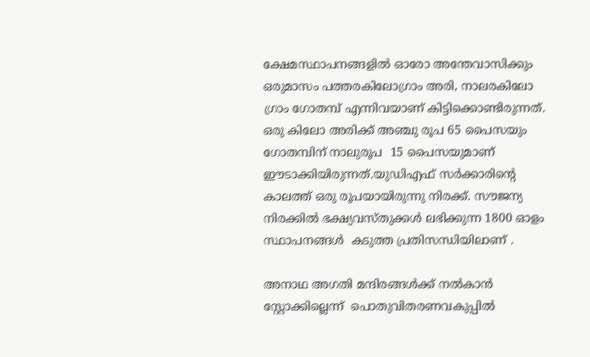ക്ഷേമസ്ഥാപനങ്ങളില്‍ ഓരോ അന്തേവാസിക്കും ഒരുമാസം പത്തരകിലോഗ്രാം അരി, നാലരകിലോ ഗ്രാം ഗോതമ്പ് എന്നിവയാണ് കിട്ടിക്കൊണ്ടിരുന്നത്. ഒരു കിലോ അരിക്ക് അഞ്ചു രൂപ 65 പൈസയും ഗോതമ്പിന് നാലുരൂപ  15 പൈസയുമാണ് ഈടാക്കിയിരുന്നത്.യുഡിഎഫ് സര്‍ക്കാരിന്‍റെ കാലത്ത് ഒരു രൂപയായിരുന്നു നിരക്ക്. സൗജന്യ നിരക്കില്‍ ഭക്ഷ്യവസ്തുക്കള്‍ ലഭിക്കുന്ന 1800 ഓളം സ്ഥാപനങ്ങള്‍  കടുത്ത പ്രതിസന്ധിയിലാണ് .

അനാഥ അഗതി മന്ദിരങ്ങള്‍ക്ക് നല്‍കാന്‍ സ്റ്റോക്കില്ലെന്ന്  പൊതുവിതരണവകുപ്പില്‍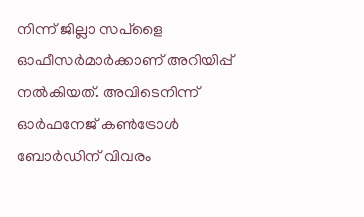നിന്ന് ജില്ലാ സപ്ളൈ ഓഫീസര്‍മാര്‍ക്കാണ് അറിയിപ്പ് നല്‍കിയത്. അവിടെനിന്ന് ഓര്‍ഫനേജ് കണ്‍ട്രോള്‍ ബോര്‍ഡിന് വിവരം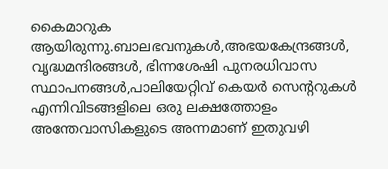കൈമാറുക ആയിരുന്നു.ബാലഭവനുകള്‍,അഭയകേന്ദ്രങ്ങള്‍, വൃദ്ധമന്ദിരങ്ങള്‍, ഭിന്നശേഷി പുനരധിവാസ സ്ഥാപനങ്ങള്‍,പാലിയേറ്റിവ് കെയര്‍ സെന്ററുകള്‍ എന്നിവിടങ്ങളിലെ ഒരു ലക്ഷത്തോളം അന്തേവാസികളുടെ അന്നമാണ് ഇതുവഴി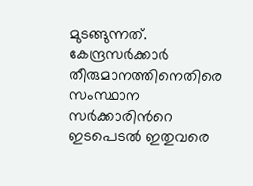മുടങ്ങുന്നത്. കേന്ദ്രസര്‍ക്കാര്‍ തീരുമാനത്തിനെതിരെ സംസ്ഥാന സര്‍ക്കാരിന്‍റെ ഇടപെടല്‍ ഇതുവരെ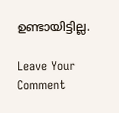ഉണ്ടായിട്ടില്ല.

Leave Your Comment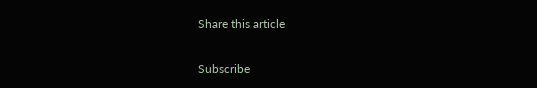Share this article

Subscribe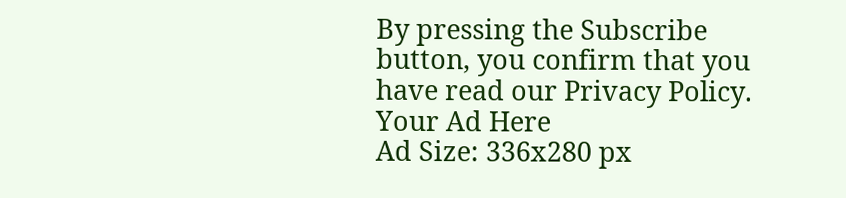By pressing the Subscribe button, you confirm that you have read our Privacy Policy.
Your Ad Here
Ad Size: 336x280 px